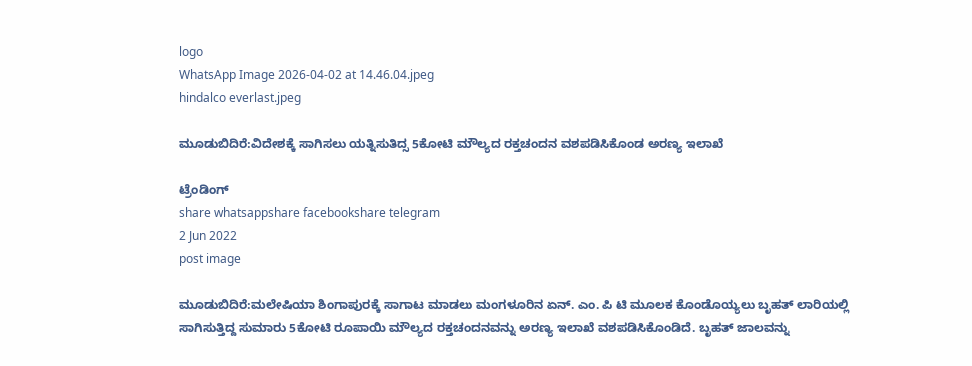logo
WhatsApp Image 2026-04-02 at 14.46.04.jpeg
hindalco everlast.jpeg

ಮೂಡುಬಿದಿರೆ:ವಿದೇಶಕ್ಕೆ ಸಾಗಿಸಲು ಯತ್ನಿಸುತಿದ್ಸ 5ಕೋಟಿ ಮೌಲ್ಯದ ರಕ್ತಚಂದನ ವಶಪಡಿಸಿಕೊಂಡ ಅರಣ್ಯ ಇಲಾಖೆ

ಟ್ರೆಂಡಿಂಗ್
share whatsappshare facebookshare telegram
2 Jun 2022
post image

ಮೂಡುಬಿದಿರೆ:ಮಲೇಷಿಯಾ ಶಿಂಗಾಪುರಕ್ಕೆ ಸಾಗಾಟ ಮಾಡಲು ಮಂಗಳೂರಿನ ಏನ್. ಎಂ. ಪಿ ಟಿ ಮೂಲಕ ಕೊಂಡೊಯ್ಯಲು ಬೃಹತ್ ಲಾರಿಯಲ್ಲಿ ಸಾಗಿಸುತ್ತಿದ್ದ ಸುಮಾರು 5ಕೋಟಿ ರೂಪಾಯಿ ಮೌಲ್ಯದ ರಕ್ತಚಂದನವನ್ನು ಅರಣ್ಯ ಇಲಾಖೆ ವಶಪಡಿಸಿಕೊಂಡಿದೆ. ಬೃಹತ್ ಜಾಲವನ್ನು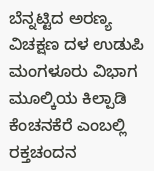ಬೆನ್ನಟ್ಟಿದ ಅರಣ್ಯ ವಿಚಕ್ಷಣ ದಳ ಉಡುಪಿ ಮಂಗಳೂರು ವಿಭಾಗ ಮೂಲ್ಕಿಯ ಕಿಲ್ಪಾಡಿ ಕೆಂಚನಕೆರೆ ಎಂಬಲ್ಲಿ ರಕ್ತಚಂದನ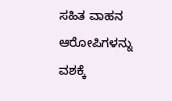ಸಹಿತ ವಾಹನ ಆರೋಪಿಗಳನ್ನು ವಶಕ್ಕೆ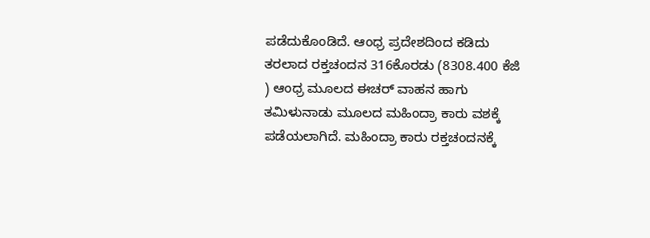ಪಡೆದುಕೊಂಡಿದೆ. ಆಂಧ್ರ ಪ್ರದೇಶದಿಂದ ಕಡಿದು ತರಲಾದ ರಕ್ತಚಂದನ 316ಕೊರಡು (8308.400 ಕೆಜಿ ) ಆಂಧ್ರ ಮೂಲದ ಈಚರ್ ವಾಹನ ಹಾಗು ತಮಿಳುನಾಡು ಮೂಲದ ಮಹಿಂದ್ರಾ ಕಾರು ವಶಕ್ಕೆ ಪಡೆಯಲಾಗಿದೆ. ಮಹಿಂದ್ರಾ ಕಾರು ರಕ್ತಚಂದನಕ್ಕೆ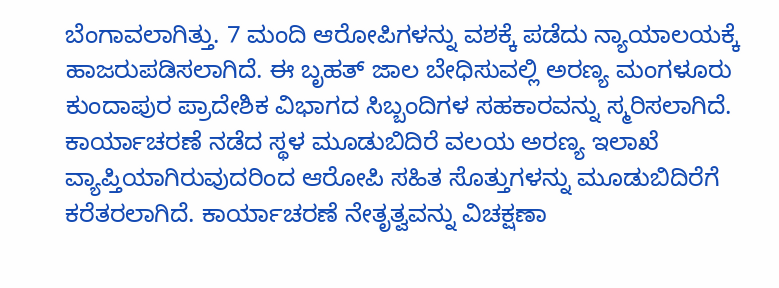ಬೆಂಗಾವಲಾಗಿತ್ತು. 7 ಮಂದಿ ಆರೋಪಿಗಳನ್ನು ವಶಕ್ಕೆ ಪಡೆದು ನ್ಯಾಯಾಲಯಕ್ಕೆ ಹಾಜರುಪಡಿಸಲಾಗಿದೆ. ಈ ಬೃಹತ್ ಜಾಲ ಬೇಧಿಸುವಲ್ಲಿ ಅರಣ್ಯ ಮಂಗಳೂರು ಕುಂದಾಪುರ ಪ್ರಾದೇಶಿಕ ವಿಭಾಗದ ಸಿಬ್ಬಂದಿಗಳ ಸಹಕಾರವನ್ನು ಸ್ಮರಿಸಲಾಗಿದೆ. ಕಾರ್ಯಾಚರಣೆ ನಡೆದ ಸ್ಥಳ ಮೂಡುಬಿದಿರೆ ವಲಯ ಅರಣ್ಯ ಇಲಾಖೆ ವ್ಯಾಪ್ತಿಯಾಗಿರುವುದರಿಂದ ಆರೋಪಿ ಸಹಿತ ಸೊತ್ತುಗಳನ್ನು ಮೂಡುಬಿದಿರೆಗೆ ಕರೆತರಲಾಗಿದೆ. ಕಾರ್ಯಾಚರಣೆ ನೇತೃತ್ವವನ್ನು ವಿಚಕ್ಷಣಾ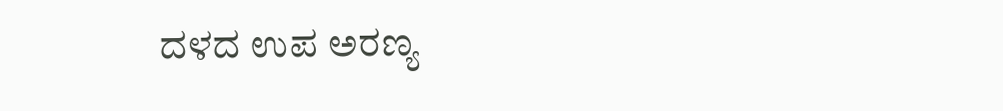ದಳದ ಉಪ ಅರಣ್ಯ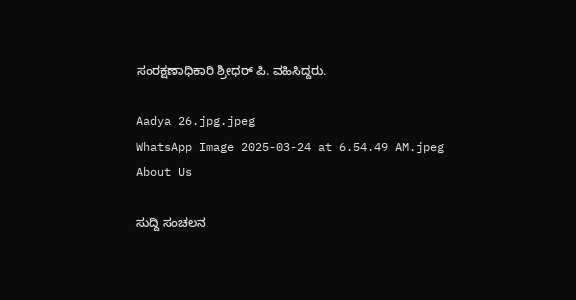ಸಂರಕ್ಷಣಾಧಿಕಾರಿ ಶ್ರೀಧರ್ ಪಿ. ವಹಿಸಿದ್ದರು.

Aadya 26.jpg.jpeg
WhatsApp Image 2025-03-24 at 6.54.49 AM.jpeg
About Us

ಸುದ್ದಿ ಸಂಚಲನ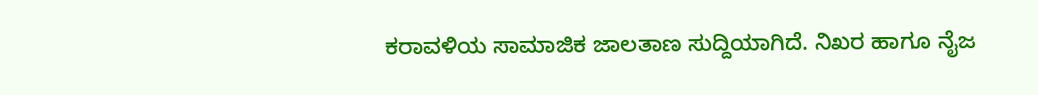ಕರಾವಳಿಯ ಸಾಮಾಜಿಕ ಜಾಲತಾಣ ಸುದ್ದಿಯಾಗಿದೆ. ನಿಖರ ಹಾಗೂ ನೈಜ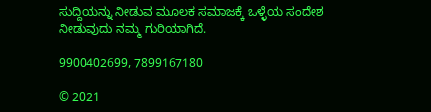ಸುದ್ದಿಯನ್ನು ನೀಡುವ ಮೂಲಕ ಸಮಾಜಕ್ಕೆ ಒಳ್ಳೆಯ ಸಂದೇಶ ನೀಡುವುದು ನಮ್ಮ ಗುರಿಯಾಗಿದೆ.

9900402699, 7899167180

© 2021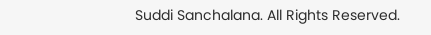Suddi Sanchalana. All Rights Reserved.